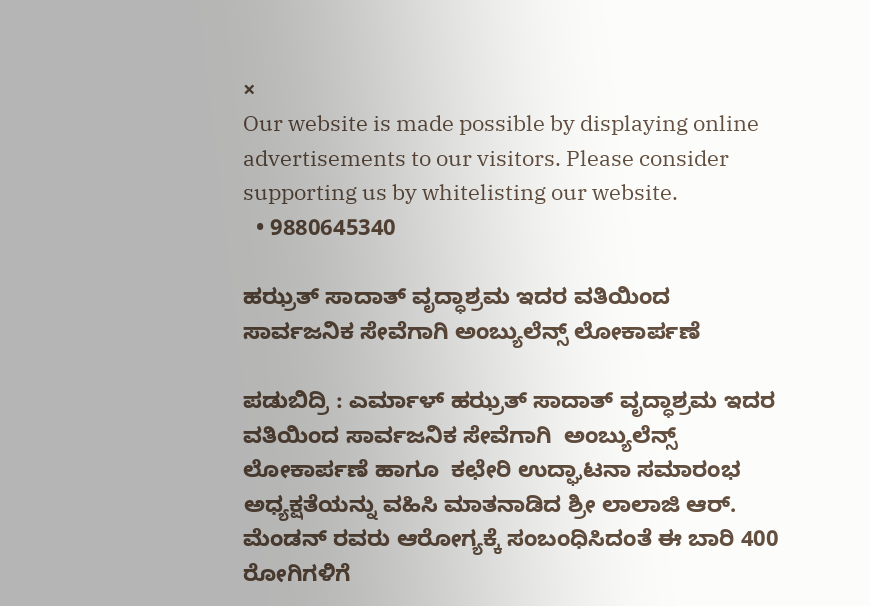×
Our website is made possible by displaying online advertisements to our visitors. Please consider supporting us by whitelisting our website.
  • 9880645340

ಹಝ್ರತ್ ಸಾದಾತ್ ವೃದ್ಧಾಶ್ರಮ ಇದರ ವತಿಯಿಂದ ಸಾರ್ವಜನಿಕ ಸೇವೆಗಾಗಿ ಅಂಬ್ಯುಲೆನ್ಸ್ ಲೋಕಾರ್ಪಣೆ

ಪಡುಬಿದ್ರಿ : ಎರ್ಮಾಳ್ ಹಝ್ರತ್ ಸಾದಾತ್ ವೃದ್ಧಾಶ್ರಮ ಇದರ ವತಿಯಿಂದ ಸಾರ್ವಜನಿಕ ಸೇವೆಗಾಗಿ  ಅಂಬ್ಯುಲೆನ್ಸ್ ಲೋಕಾರ್ಪಣೆ ಹಾಗೂ  ಕಛೇರಿ ಉದ್ಘಾಟನಾ ಸಮಾರಂಭ  ಅಧ್ಯಕ್ಷತೆಯನ್ನು ವಹಿಸಿ ಮಾತನಾಡಿದ ಶ್ರೀ ಲಾಲಾಜಿ ಆರ್. ಮೆಂಡನ್ ರವರು ಆರೋಗ್ಯಕ್ಕೆ ಸಂಬಂಧಿಸಿದಂತೆ ಈ ಬಾರಿ 400 ರೋಗಿಗಳಿಗೆ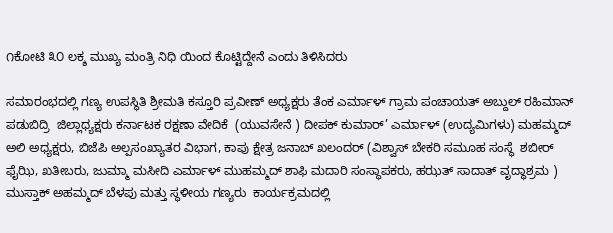೧ಕೋಟಿ ೩೦ ಲಕ್ಶ ಮುಖ್ಯ ಮಂತ್ರಿ ನಿಧಿ ಯಿಂದ ಕೊಟ್ಟಿದ್ದೇನೆ ಎಂದು ತಿಳಿಸಿದರು

ಸಮಾರಂಭದಲ್ಲಿ ಗಣ್ಯ ಉಪಸ್ಥಿತಿ ಶ್ರೀಮತಿ ಕಸ್ತೂರಿ ಪ್ರವೀಣ್ ಅಧ್ಯಕ್ಷರು ತೆಂಕ ಎರ್ಮಾಳ್ ಗ್ರಾಮ ಪಂಚಾಯತ್ ಅಬ್ದುಲ್ ರಹಿಮಾನ್ ಪಡುಬಿದ್ರಿ  ಜಿಲ್ಲಾಧ್ಯಕ್ಷರು ಕರ್ನಾಟಕ ರಕ್ಷಣಾ ವೇದಿಕೆ  (ಯುವಸೇನೆ ) ದೀಪಕ್ ಕುಮಾರ್’ ಎರ್ಮಾಳ್ (ಉದ್ಯಮಿಗಳು) ಮಹಮ್ಮದ್‌ ಅಲಿ ಅಧ್ಯಕ್ಷರು, ಬಿಜೆಪಿ ಅಲ್ಪಸಂಖ್ಯಾತರ ವಿಭಾಗ, ಕಾಪು ಕ್ಷೇತ್ರ ಜನಾಬ್ ಖಲಂದರ್ (ವಿಶ್ವಾಸ್ ಬೇಕರಿ ಸಮೂಹ ಸಂಸ್ಥೆ  ಶಬೀರ್ ಫೈಝಿ, ಖತೀಬರು, ಜುಮ್ಮಾ ಮಸೀದಿ ಎರ್ಮಾಳ್ ಮುಹಮ್ಮದ್ ಶಾಫಿ ಮದಾರಿ ಸಂಸ್ಥಾಪಕರು, ಹಝತ್ ಸಾದಾತ್‌ ವೃದ್ಧಾಶ್ರಮ ) ಮುಸ್ತಾಕ್ ಅಹಮ್ಮದ್ ಬೆಳಪು ಮತ್ತು ಸ್ಥಳೀಯ ಗಣ್ಯರು  ಕಾರ್ಯಕ್ರಮದಲ್ಲಿ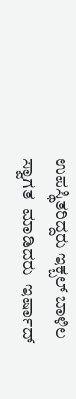ಉಪಸ್ಥಿತರಿದ್ದರು ಇಕ್ಬಲ್ ಬಾಳಿಲ ಸ್ವಾಗತ  ಮಾಡಿದರು  ಇರ್ಷಾದ್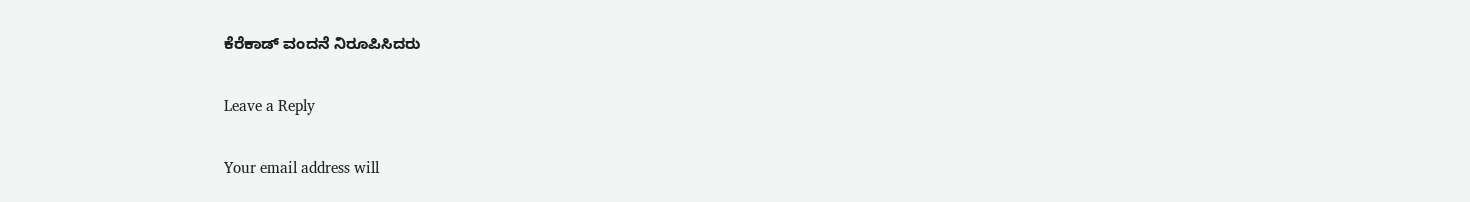ಕೆರೆಕಾಡ್ ವಂದನೆ ನಿರೂಪಿಸಿದರು

Leave a Reply

Your email address will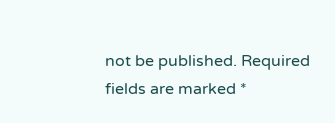not be published. Required fields are marked *